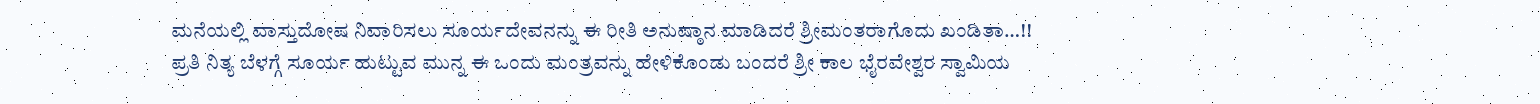ಮನೆಯಲ್ಲಿ ವಾಸ್ತುದೋಷ ನಿವಾರಿಸಲು ಸೂರ್ಯದೇವನನ್ನು ಈ ರೀತಿ ಅನುಷ್ಠಾನ ಮಾಡಿದರೆ ಶ್ರೀಮಂತರಾಗೊದು ಖಂಡಿತಾ…!!
ಪ್ರತಿ ನಿತ್ಯ ಬೆಳಗ್ಗೆ ಸೂರ್ಯ ಹುಟ್ಟುವ ಮುನ್ನ ಈ ಒಂದು ಮಂತ್ರವನ್ನು ಹೇಳಿಕೊಂಡು ಬಂದರೆ ಶ್ರೀ ಕಾಲ ಭೈರವೇಶ್ವರ ಸ್ವಾಮಿಯ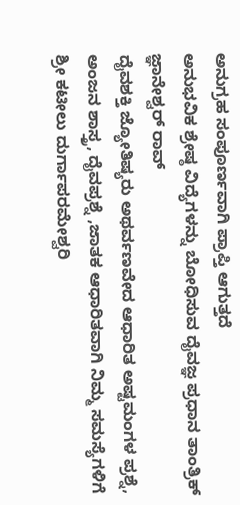ಅನುಗ್ರಹ ಸಂಪೂರ್ಣವಾಗಿ ಪ್ರಾಪ್ತಿ ಆಗುತ್ತದೆ
ಅನುಭವಿಕ ಶ್ರೇಷ್ಠ ವಿದ್ಯೆಗಳನ್ನು ಬೋಧಿಸುವ ದೈವಜ್ಞ ಪ್ರಧಾನ ತಾಂತ್ರಿಕ್ ಜ್ಞಾನೇಶ್ವರ್ ರಾವ್
ದೈವಶಕ್ತಿ ಜ್ಯೋತಿಷ್ಯರು ಅಥರ್ವಣವೇದ ಆಧಾರಿತ ಅಷ್ಟಮಂಗಳ ಪ್ರಶ್ನೆ, ಅಂಜನ ಶಾಸ್ತ್ರ, ದೈವಪ್ರಶ್ನೆ ,ಜಾತಕ ಆಧಾರಿತವಾಗಿ ನಿಮ್ಮ ಸಮಸ್ಯೆಗಳಿಗೆ ಶ್ರೀ ಕಟೀಲು ದುರ್ಗಾಪರಮೇಶ್ವರಿ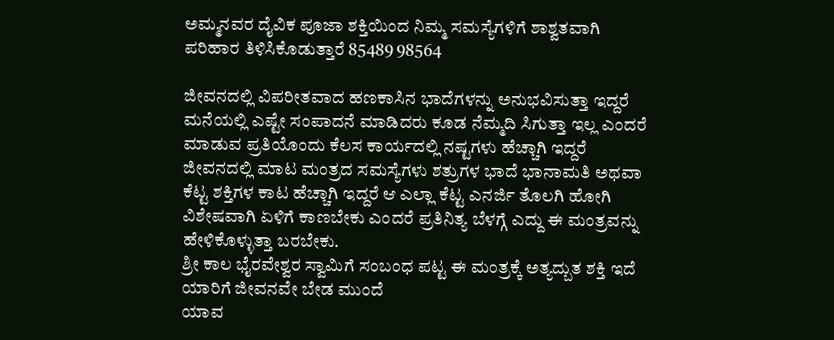ಅಮ್ಮನವರ ದೈವಿಕ ಪೂಜಾ ಶಕ್ತಿಯಿಂದ ನಿಮ್ಮ ಸಮಸ್ಯೆಗಳಿಗೆ ಶಾಶ್ವತವಾಗಿ ಪರಿಹಾರ ತಿಳಿಸಿಕೊಡುತ್ತಾರೆ 85489 98564

ಜೀವನದಲ್ಲಿ ವಿಪರೀತವಾದ ಹಣಕಾಸಿನ ಭಾದೆಗಳನ್ನು ಅನುಭವಿಸುತ್ತಾ ಇದ್ದರೆ ಮನೆಯಲ್ಲಿ ಎಷ್ಟೇ ಸಂಪಾದನೆ ಮಾಡಿದರು ಕೂಡ ನೆಮ್ಮದಿ ಸಿಗುತ್ತಾ ಇಲ್ಲ ಎಂದರೆ ಮಾಡುವ ಪ್ರತಿಯೊಂದು ಕೆಲಸ ಕಾರ್ಯದಲ್ಲಿ ನಷ್ಟಗಳು ಹೆಚ್ಚಾಗಿ ಇದ್ದರೆ ಜೀವನದಲ್ಲಿ ಮಾಟ ಮಂತ್ರದ ಸಮಸ್ಯೆಗಳು ಶತ್ರುಗಳ ಭಾದೆ ಭಾನಾಮತಿ ಅಥವಾ ಕೆಟ್ಟ ಶಕ್ತಿಗಳ ಕಾಟ ಹೆಚ್ಚಾಗಿ ಇದ್ದರೆ ಆ ಎಲ್ಲಾ ಕೆಟ್ಟ ಎನರ್ಜಿ ತೊಲಗಿ ಹೋಗಿ ವಿಶೇಷವಾಗಿ ಏಳಿಗೆ ಕಾಣಬೇಕು ಎಂದರೆ ಪ್ರತಿನಿತ್ಯ ಬೆಳಗ್ಗೆ ಎದ್ದು ಈ ಮಂತ್ರವನ್ನು ಹೇಳಿಕೊಳ್ಳುತ್ತಾ ಬರಬೇಕು.
ಶ್ರೀ ಕಾಲ ಭೈರವೇಶ್ವರ ಸ್ವಾಮಿಗೆ ಸಂಬಂಧ ಪಟ್ಟ ಈ ಮಂತ್ರಕ್ಕೆ ಅತ್ಯದ್ಬುತ ಶಕ್ತಿ ಇದೆ ಯಾರಿಗೆ ಜೀವನವೇ ಬೇಡ ಮುಂದೆ
ಯಾವ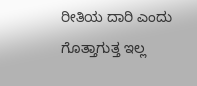ರೀತಿಯ ದಾರಿ ಎಂದು ಗೊತ್ತಾಗುತ್ತ ಇಲ್ಲ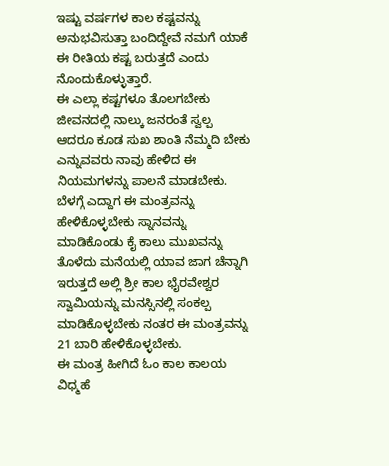ಇಷ್ಟು ವರ್ಷಗಳ ಕಾಲ ಕಷ್ಟವನ್ನು ಅನುಭವಿಸುತ್ತಾ ಬಂದಿದ್ದೇವೆ ನಮಗೆ ಯಾಕೆ ಈ ರೀತಿಯ ಕಷ್ಟ ಬರುತ್ತದೆ ಎಂದು ನೊಂದುಕೊಳ್ಳುತ್ತಾರೆ.
ಈ ಎಲ್ಲಾ ಕಷ್ಟಗಳೂ ತೊಲಗಬೇಕು ಜೀವನದಲ್ಲಿ ನಾಲ್ಕು ಜನರಂತೆ ಸ್ವಲ್ಪ ಆದರೂ ಕೂಡ ಸುಖ ಶಾಂತಿ ನೆಮ್ಮದಿ ಬೇಕು ಎನ್ನುವವರು ನಾವು ಹೇಳಿದ ಈ ನಿಯಮಗಳನ್ನು ಪಾಲನೆ ಮಾಡಬೇಕು.
ಬೆಳಗ್ಗೆ ಎದ್ದಾಗ ಈ ಮಂತ್ರವನ್ನು ಹೇಳಿಕೊಳ್ಳಬೇಕು ಸ್ನಾನವನ್ನು ಮಾಡಿಕೊಂಡು ಕೈ ಕಾಲು ಮುಖವನ್ನು ತೊಳೆದು ಮನೆಯಲ್ಲಿ ಯಾವ ಜಾಗ ಚೆನ್ನಾಗಿ ಇರುತ್ತದೆ ಅಲ್ಲಿ ಶ್ರೀ ಕಾಲ ಭೈರವೇಶ್ವರ ಸ್ವಾಮಿಯನ್ನು ಮನಸ್ಸಿನಲ್ಲಿ ಸಂಕಲ್ಪ ಮಾಡಿಕೊಳ್ಳಬೇಕು ನಂತರ ಈ ಮಂತ್ರವನ್ನು 21 ಬಾರಿ ಹೇಳಿಕೊಳ್ಳಬೇಕು.
ಈ ಮಂತ್ರ ಹೀಗಿದೆ ಓಂ ಕಾಲ ಕಾಲಯ ವಿಧ್ಮಹೆ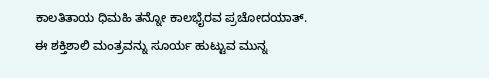ಕಾಲತಿತಾಯ ಧಿಮಹಿ ತನ್ನೋ ಕಾಲಭೈರವ ಪ್ರಚೋದಯಾತ್.
ಈ ಶಕ್ತಿಶಾಲಿ ಮಂತ್ರವನ್ನು ಸೂರ್ಯ ಹುಟ್ಟುವ ಮುನ್ನ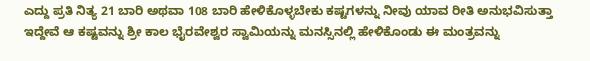ಎದ್ದು ಪ್ರತಿ ನಿತ್ಯ 21 ಬಾರಿ ಅಥವಾ 108 ಬಾರಿ ಹೇಳಿಕೊಳ್ಳಬೇಕು ಕಷ್ಟಗಳನ್ನು ನೀವು ಯಾವ ರೀತಿ ಅನುಭವಿಸುತ್ತಾ ಇದ್ದೇವೆ ಆ ಕಷ್ಟವನ್ನು ಶ್ರೀ ಕಾಲ ಭೈರವೇಶ್ವರ ಸ್ವಾಮಿಯನ್ನು ಮನಸ್ಸಿನಲ್ಲಿ ಹೇಳಿಕೊಂಡು ಈ ಮಂತ್ರವನ್ನು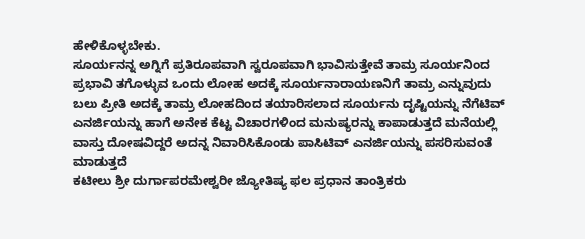ಹೇಳಿಕೊಳ್ಳಬೇಕು.
ಸೂರ್ಯನನ್ನ ಅಗ್ನಿಗೆ ಪ್ರತಿರೂಪವಾಗಿ ಸ್ವರೂಪವಾಗಿ ಭಾವಿಸುತ್ತೇವೆ ತಾಮ್ರ ಸೂರ್ಯನಿಂದ ಪ್ರಭಾವಿ ತಗೊಳ್ಳುವ ಒಂದು ಲೋಹ ಅದಕ್ಕೆ ಸೂರ್ಯನಾರಾಯಣನಿಗೆ ತಾಮ್ರ ಎನ್ನುವುದು ಬಲು ಪ್ರೀತಿ ಅದಕ್ಕೆ ತಾಮ್ರ ಲೋಹದಿಂದ ತಯಾರಿಸಲಾದ ಸೂರ್ಯನು ದೃಷ್ಟಿಯನ್ನು ನೆಗೆಟಿವ್ ಎನರ್ಜಿಯನ್ನು ಹಾಗೆ ಅನೇಕ ಕೆಟ್ಟ ವಿಚಾರಗಳಿಂದ ಮನುಷ್ಯರನ್ನು ಕಾಪಾಡುತ್ತದೆ ಮನೆಯಲ್ಲಿ ವಾಸ್ತು ದೋಷವಿದ್ದರೆ ಅದನ್ನ ನಿವಾರಿಸಿಕೊಂಡು ಪಾಸಿಟಿವ್ ಎನರ್ಜಿಯನ್ನು ಪಸರಿಸುವಂತೆ ಮಾಡುತ್ತದೆ
ಕಟೀಲು ಶ್ರೀ ದುರ್ಗಾಪರಮೇಶ್ವರೀ ಜ್ಯೋತಿಷ್ಯ ಫಲ ಪ್ರಧಾನ ತಾಂತ್ರಿಕರು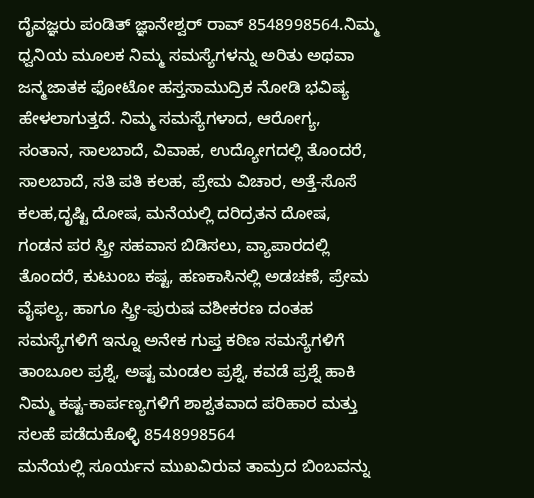ದೈವಜ್ಞರು ಪಂಡಿತ್ ಜ್ಞಾನೇಶ್ವರ್ ರಾವ್ 8548998564.ನಿಮ್ಮ ಧ್ವನಿಯ ಮೂಲಕ ನಿಮ್ಮ ಸಮಸ್ಯೆಗಳನ್ನು ಅರಿತು ಅಥವಾ ಜನ್ಮಜಾತಕ ಫೋಟೋ ಹಸ್ತಸಾಮುದ್ರಿಕ ನೋಡಿ ಭವಿಷ್ಯ ಹೇಳಲಾಗುತ್ತದೆ. ನಿಮ್ಮ ಸಮಸ್ಯೆಗಳಾದ, ಆರೋಗ್ಯ, ಸಂತಾನ, ಸಾಲಬಾದೆ, ವಿವಾಹ, ಉದ್ಯೋಗದಲ್ಲಿ ತೊಂದರೆ, ಸಾಲಬಾದೆ, ಸತಿ ಪತಿ ಕಲಹ, ಪ್ರೇಮ ವಿಚಾರ, ಅತ್ತೆ-ಸೊಸೆ ಕಲಹ,ದೃಷ್ಟಿ ದೋಷ, ಮನೆಯಲ್ಲಿ ದರಿದ್ರತನ ದೋಷ, ಗಂಡನ ಪರ ಸ್ತ್ರೀ ಸಹವಾಸ ಬಿಡಿಸಲು, ವ್ಯಾಪಾರದಲ್ಲಿ ತೊಂದರೆ, ಕುಟುಂಬ ಕಷ್ಟ, ಹಣಕಾಸಿನಲ್ಲಿ ಅಡಚಣೆ, ಪ್ರೇಮ ವೈಫಲ್ಯ, ಹಾಗೂ ಸ್ತ್ರೀ-ಪುರುಷ ವಶೀಕರಣ ದಂತಹ ಸಮಸ್ಯೆಗಳಿಗೆ ಇನ್ನೂ ಅನೇಕ ಗುಪ್ತ ಕಠಿಣ ಸಮಸ್ಯೆಗಳಿಗೆ ತಾಂಬೂಲ ಪ್ರಶ್ನೆ, ಅಷ್ಟ ಮಂಡಲ ಪ್ರಶ್ನೆ, ಕವಡೆ ಪ್ರಶ್ನೆ ಹಾಕಿ ನಿಮ್ಮ ಕಷ್ಟ-ಕಾರ್ಪಣ್ಯಗಳಿಗೆ ಶಾಶ್ವತವಾದ ಪರಿಹಾರ ಮತ್ತು ಸಲಹೆ ಪಡೆದುಕೊಳ್ಳಿ 8548998564
ಮನೆಯಲ್ಲಿ ಸೂರ್ಯನ ಮುಖವಿರುವ ತಾಮ್ರದ ಬಿಂಬವನ್ನು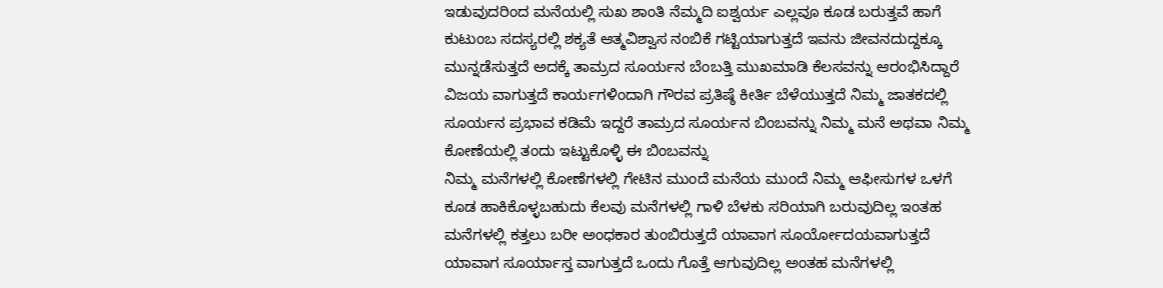ಇಡುವುದರಿಂದ ಮನೆಯಲ್ಲಿ ಸುಖ ಶಾಂತಿ ನೆಮ್ಮದಿ ಐಶ್ವರ್ಯ ಎಲ್ಲವೂ ಕೂಡ ಬರುತ್ತವೆ ಹಾಗೆ ಕುಟುಂಬ ಸದಸ್ಯರಲ್ಲಿ ಶಕ್ಯತೆ ಆತ್ಮವಿಶ್ವಾಸ ನಂಬಿಕೆ ಗಟ್ಟಿಯಾಗುತ್ತದೆ ಇವನು ಜೀವನದುದ್ದಕ್ಕೂ ಮುನ್ನಡೆಸುತ್ತದೆ ಅದಕ್ಕೆ ತಾಮ್ರದ ಸೂರ್ಯನ ಬೆಂಬತ್ತಿ ಮುಖಮಾಡಿ ಕೆಲಸವನ್ನು ಆರಂಭಿಸಿದ್ದಾರೆ
ವಿಜಯ ವಾಗುತ್ತದೆ ಕಾರ್ಯಗಳಿಂದಾಗಿ ಗೌರವ ಪ್ರತಿಷ್ಠೆ ಕೀರ್ತಿ ಬೆಳೆಯುತ್ತದೆ ನಿಮ್ಮ ಜಾತಕದಲ್ಲಿ ಸೂರ್ಯನ ಪ್ರಭಾವ ಕಡಿಮೆ ಇದ್ದರೆ ತಾಮ್ರದ ಸೂರ್ಯನ ಬಿಂಬವನ್ನು ನಿಮ್ಮ ಮನೆ ಅಥವಾ ನಿಮ್ಮ ಕೋಣೆಯಲ್ಲಿ ತಂದು ಇಟ್ಟುಕೊಳ್ಳಿ ಈ ಬಿಂಬವನ್ನು
ನಿಮ್ಮ ಮನೆಗಳಲ್ಲಿ ಕೋಣೆಗಳಲ್ಲಿ ಗೇಟಿನ ಮುಂದೆ ಮನೆಯ ಮುಂದೆ ನಿಮ್ಮ ಆಫೀಸುಗಳ ಒಳಗೆ ಕೂಡ ಹಾಕಿಕೊಳ್ಳಬಹುದು ಕೆಲವು ಮನೆಗಳಲ್ಲಿ ಗಾಳಿ ಬೆಳಕು ಸರಿಯಾಗಿ ಬರುವುದಿಲ್ಲ ಇಂತಹ ಮನೆಗಳಲ್ಲಿ ಕತ್ತಲು ಬರೀ ಅಂಧಕಾರ ತುಂಬಿರುತ್ತದೆ ಯಾವಾಗ ಸೂರ್ಯೋದಯವಾಗುತ್ತದೆ
ಯಾವಾಗ ಸೂರ್ಯಾಸ್ತ ವಾಗುತ್ತದೆ ಒಂದು ಗೊತ್ತೆ ಆಗುವುದಿಲ್ಲ ಅಂತಹ ಮನೆಗಳಲ್ಲಿ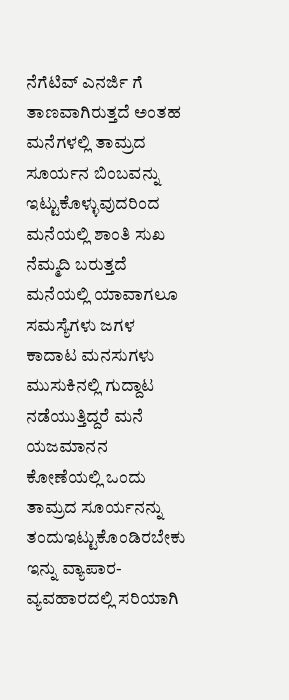ನೆಗೆಟಿವ್ ಎನರ್ಜಿ ಗೆ ತಾಣವಾಗಿರುತ್ತದೆ ಅಂತಹ ಮನೆಗಳಲ್ಲಿ ತಾಮ್ರದ ಸೂರ್ಯನ ಬಿಂಬವನ್ನು ಇಟ್ಟುಕೊಳ್ಳುವುದರಿಂದ ಮನೆಯಲ್ಲಿ ಶಾಂತಿ ಸುಖ ನೆಮ್ಮದಿ ಬರುತ್ತದೆ
ಮನೆಯಲ್ಲಿ ಯಾವಾಗಲೂ ಸಮಸ್ಯೆಗಳು ಜಗಳ ಕಾದಾಟ ಮನಸುಗಳು ಮುಸುಕಿನಲ್ಲಿ ಗುದ್ದಾಟ ನಡೆಯುತ್ತಿದ್ದರೆ ಮನೆ ಯಜಮಾನನ ಕೋಣೆಯಲ್ಲಿ ಒಂದು ತಾಮ್ರದ ಸೂರ್ಯನನ್ನು ತಂದುಇಟ್ಟುಕೊಂಡಿರಬೇಕು
ಇನ್ನು ವ್ಯಾಪಾರ-ವ್ಯವಹಾರದಲ್ಲಿ ಸರಿಯಾಗಿ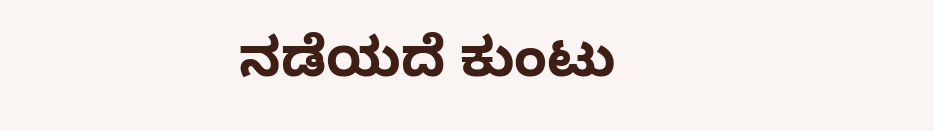ನಡೆಯದೆ ಕುಂಟು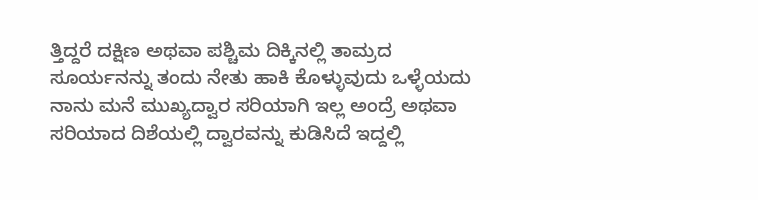ತ್ತಿದ್ದರೆ ದಕ್ಷಿಣ ಅಥವಾ ಪಶ್ಚಿಮ ದಿಕ್ಕಿನಲ್ಲಿ ತಾಮ್ರದ ಸೂರ್ಯನನ್ನು ತಂದು ನೇತು ಹಾಕಿ ಕೊಳ್ಳುವುದು ಒಳ್ಳೆಯದು ನಾನು ಮನೆ ಮುಖ್ಯದ್ವಾರ ಸರಿಯಾಗಿ ಇಲ್ಲ ಅಂದ್ರೆ ಅಥವಾ ಸರಿಯಾದ ದಿಶೆಯಲ್ಲಿ ದ್ವಾರವನ್ನು ಕುಡಿಸಿದೆ ಇದ್ದಲ್ಲಿ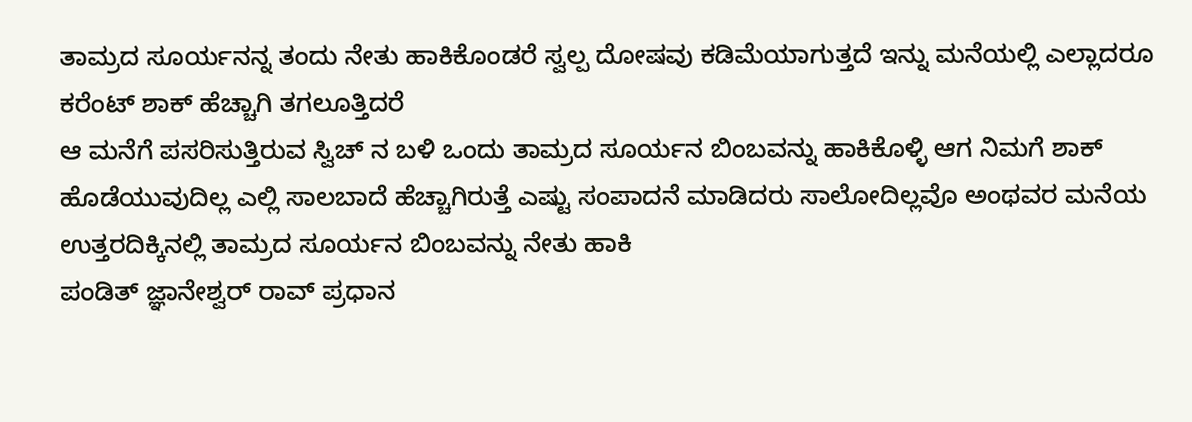ತಾಮ್ರದ ಸೂರ್ಯನನ್ನ ತಂದು ನೇತು ಹಾಕಿಕೊಂಡರೆ ಸ್ವಲ್ಪ ದೋಷವು ಕಡಿಮೆಯಾಗುತ್ತದೆ ಇನ್ನು ಮನೆಯಲ್ಲಿ ಎಲ್ಲಾದರೂ ಕರೆಂಟ್ ಶಾಕ್ ಹೆಚ್ಚಾಗಿ ತಗಲೂತ್ತಿದರೆ
ಆ ಮನೆಗೆ ಪಸರಿಸುತ್ತಿರುವ ಸ್ವಿಚ್ ನ ಬಳಿ ಒಂದು ತಾಮ್ರದ ಸೂರ್ಯನ ಬಿಂಬವನ್ನು ಹಾಕಿಕೊಳ್ಳಿ ಆಗ ನಿಮಗೆ ಶಾಕ್ ಹೊಡೆಯುವುದಿಲ್ಲ ಎಲ್ಲಿ ಸಾಲಬಾದೆ ಹೆಚ್ಚಾಗಿರುತ್ತೆ ಎಷ್ಟು ಸಂಪಾದನೆ ಮಾಡಿದರು ಸಾಲೋದಿಲ್ಲವೊ ಅಂಥವರ ಮನೆಯ ಉತ್ತರದಿಕ್ಕಿನಲ್ಲಿ ತಾಮ್ರದ ಸೂರ್ಯನ ಬಿಂಬವನ್ನು ನೇತು ಹಾಕಿ
ಪಂಡಿತ್ ಜ್ಞಾನೇಶ್ವರ್ ರಾವ್ ಪ್ರಧಾನ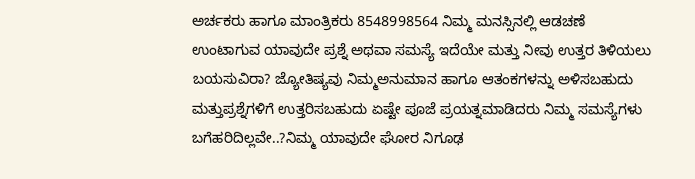ಅರ್ಚಕರು ಹಾಗೂ ಮಾಂತ್ರಿಕರು 8548998564 ನಿಮ್ಮ ಮನಸ್ಸಿನಲ್ಲಿ ಆಡಚಣೆ ಉಂಟಾಗುವ ಯಾವುದೇ ಪ್ರಶ್ನೆ ಅಥವಾ ಸಮಸ್ಯೆ ಇದೆಯೇ ಮತ್ತು ನೀವು ಉತ್ತರ ತಿಳಿಯಲು ಬಯಸುವಿರಾ? ಜ್ಯೋತಿಷ್ಯವು ನಿಮ್ಮಅನುಮಾನ ಹಾಗೂ ಆತಂಕಗಳನ್ನು ಅಳಿಸಬಹುದು ಮತ್ತುಪ್ರಶ್ನೆಗಳಿಗೆ ಉತ್ತರಿಸಬಹುದು ಏಷ್ಟೇ ಪೂಜೆ ಪ್ರಯತ್ನಮಾಡಿದರು ನಿಮ್ಮ ಸಮಸ್ಯೆಗಳು ಬಗೆಹರಿದಿಲ್ಲವೇ..?ನಿಮ್ಮ ಯಾವುದೇ ಘೋರ ನಿಗೂಢ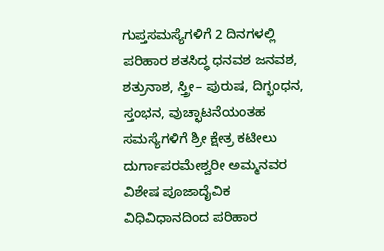ಗುಪ್ತಸಮಸ್ಯೆಗಳಿಗೆ 2 ದಿನಗಳಲ್ಲಿ ಪರಿಹಾರ ಶತಸಿದ್ಧ ಧನವಶ ಜನವಶ, ಶತ್ರುನಾಶ, ಸ್ತ್ರೀ– ಪುರುಷ, ದಿಗ್ಭಂಧನ, ಸ್ತಂಭನ, ವುಚ್ಛಾಟನೆಯಂತಹ ಸಮಸ್ಯೆಗಳಿಗೆ ಶ್ರೀ ಕ್ಷೇತ್ರ ಕಟೀಲು ದುರ್ಗಾಪರಮೇಶ್ವರೀ ಅಮ್ಮನವರ ವಿಶೇಷ ಪೂಜಾದೈವಿಕ ವಿಧಿವಿಧಾನದಿಂದ ಪರಿಹಾರ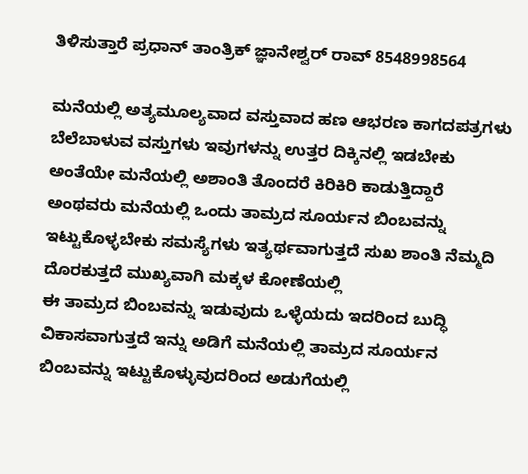ತಿಳಿಸುತ್ತಾರೆ ಪ್ರಧಾನ್ ತಾಂತ್ರಿಕ್ ಜ್ಞಾನೇಶ್ವರ್ ರಾವ್ 8548998564

ಮನೆಯಲ್ಲಿ ಅತ್ಯಮೂಲ್ಯವಾದ ವಸ್ತುವಾದ ಹಣ ಆಭರಣ ಕಾಗದಪತ್ರಗಳು ಬೆಲೆಬಾಳುವ ವಸ್ತುಗಳು ಇವುಗಳನ್ನು ಉತ್ತರ ದಿಕ್ಕಿನಲ್ಲಿ ಇಡಬೇಕು ಅಂತೆಯೇ ಮನೆಯಲ್ಲಿ ಅಶಾಂತಿ ತೊಂದರೆ ಕಿರಿಕಿರಿ ಕಾಡುತ್ತಿದ್ದಾರೆ ಅಂಥವರು ಮನೆಯಲ್ಲಿ ಒಂದು ತಾಮ್ರದ ಸೂರ್ಯನ ಬಿಂಬವನ್ನು ಇಟ್ಟುಕೊಳ್ಳಬೇಕು ಸಮಸ್ಯೆಗಳು ಇತ್ಯರ್ಥವಾಗುತ್ತದೆ ಸುಖ ಶಾಂತಿ ನೆಮ್ಮದಿ ದೊರಕುತ್ತದೆ ಮುಖ್ಯವಾಗಿ ಮಕ್ಕಳ ಕೋಣೆಯಲ್ಲಿ
ಈ ತಾಮ್ರದ ಬಿಂಬವನ್ನು ಇಡುವುದು ಒಳ್ಳೆಯದು ಇದರಿಂದ ಬುದ್ಧಿ ವಿಕಾಸವಾಗುತ್ತದೆ ಇನ್ನು ಅಡಿಗೆ ಮನೆಯಲ್ಲಿ ತಾಮ್ರದ ಸೂರ್ಯನ ಬಿಂಬವನ್ನು ಇಟ್ಟುಕೊಳ್ಳುವುದರಿಂದ ಅಡುಗೆಯಲ್ಲಿ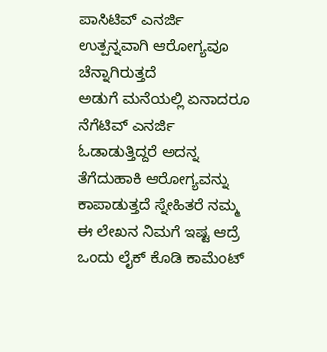ಪಾಸಿಟಿವ್ ಎನರ್ಜಿ ಉತ್ಪನ್ನವಾಗಿ ಆರೋಗ್ಯವೂ ಚೆನ್ನಾಗಿರುತ್ತದೆ
ಅಡುಗೆ ಮನೆಯಲ್ಲಿ ಏನಾದರೂ ನೆಗೆಟಿವ್ ಎನರ್ಜಿ ಓಡಾಡುತ್ತಿದ್ದರೆ ಅದನ್ನ ತೆಗೆದುಹಾಕಿ ಆರೋಗ್ಯವನ್ನು ಕಾಪಾಡುತ್ತದೆ ಸ್ನೇಹಿತರೆ ನಮ್ಮ ಈ ಲೇಖನ ನಿಮಗೆ ಇಷ್ಟ ಆದ್ರೆ ಒಂದು ಲೈಕ್ ಕೊಡಿ ಕಾಮೆಂಟ್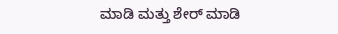ಮಾಡಿ ಮತ್ತು ಶೇರ್ ಮಾಡಿ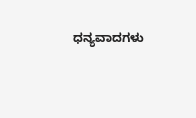ಧನ್ಯವಾದಗಳು